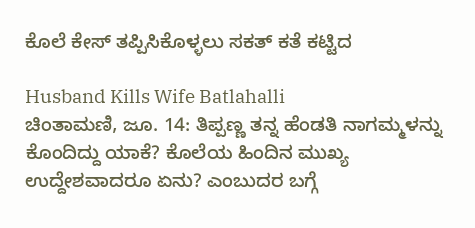ಕೊಲೆ ಕೇಸ್ ತಪ್ಪಿಸಿಕೊಳ್ಳಲು ಸಕತ್ ಕತೆ ಕಟ್ಟಿದ

Husband Kills Wife Batlahalli
ಚಿಂತಾಮಣಿ, ಜೂ. 14: ತಿಪ್ಪಣ್ಣ ತನ್ನ ಹೆಂಡತಿ ನಾಗಮ್ಮಳನ್ನು ಕೊಂದಿದ್ದು ಯಾಕೆ? ಕೊಲೆಯ ಹಿಂದಿನ ಮುಖ್ಯ ಉದ್ದೇಶವಾದರೂ ಏನು? ಎಂಬುದರ ಬಗ್ಗೆ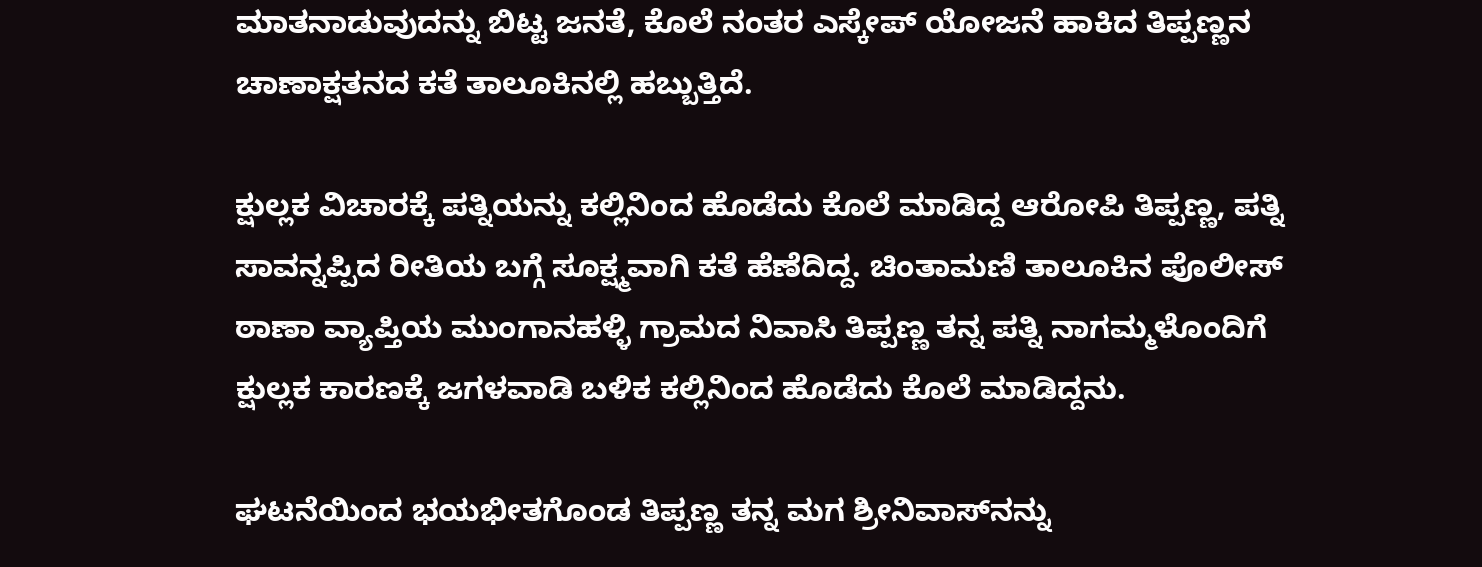ಮಾತನಾಡುವುದನ್ನು ಬಿಟ್ಟ ಜನತೆ, ಕೊಲೆ ನಂತರ ಎಸ್ಕೇಪ್ ಯೋಜನೆ ಹಾಕಿದ ತಿಪ್ಪಣ್ಣನ ಚಾಣಾಕ್ಷತನದ ಕತೆ ತಾಲೂಕಿನಲ್ಲಿ ಹಬ್ಬುತ್ತಿದೆ.

ಕ್ಷುಲ್ಲಕ ವಿಚಾರಕ್ಕೆ ಪತ್ನಿಯನ್ನು ಕಲ್ಲಿನಿಂದ ಹೊಡೆದು ಕೊಲೆ ಮಾಡಿದ್ದ ಆರೋಪಿ ತಿಪ್ಪಣ್ಣ, ಪತ್ನಿ ಸಾವನ್ನಪ್ಪಿದ ರೀತಿಯ ಬಗ್ಗೆ ಸೂಕ್ಷ್ಮವಾಗಿ ಕತೆ ಹೆಣೆದಿದ್ದ. ಚಿಂತಾಮಣಿ ತಾಲೂಕಿನ ಪೊಲೀಸ್ ಠಾಣಾ ವ್ಯಾಪ್ತಿಯ ಮುಂಗಾನಹಳ್ಳಿ ಗ್ರಾಮದ ನಿವಾಸಿ ತಿಪ್ಪಣ್ಣ ತನ್ನ ಪತ್ನಿ ನಾಗಮ್ಮಳೊಂದಿಗೆ ಕ್ಷುಲ್ಲಕ ಕಾರಣಕ್ಕೆ ಜಗಳವಾಡಿ ಬಳಿಕ ಕಲ್ಲಿನಿಂದ ಹೊಡೆದು ಕೊಲೆ ಮಾಡಿದ್ದನು.

ಘಟನೆಯಿಂದ ಭಯಭೀತಗೊಂಡ ತಿಪ್ಪಣ್ಣ ತನ್ನ ಮಗ ಶ್ರೀನಿವಾಸ್‌ನನ್ನು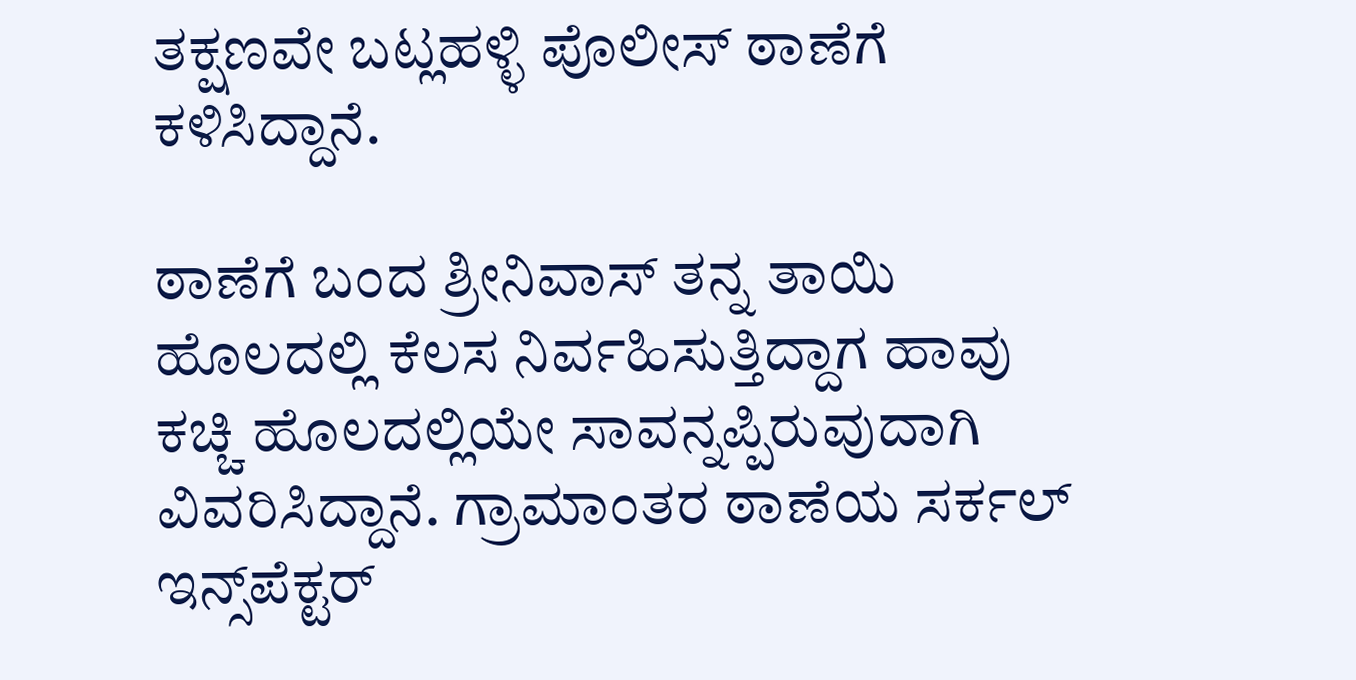ತಕ್ಷಣವೇ ಬಟ್ಲಹಳ್ಳಿ ಪೊಲೀಸ್ ಠಾಣೆಗೆ ಕಳಿಸಿದ್ದಾನೆ.

ಠಾಣೆಗೆ ಬಂದ ಶ್ರೀನಿವಾಸ್ ತನ್ನ ತಾಯಿ ಹೊಲದಲ್ಲಿ ಕೆಲಸ ನಿರ್ವಹಿಸುತ್ತಿದ್ದಾಗ ಹಾವು ಕಚ್ಚಿ ಹೊಲದಲ್ಲಿಯೇ ಸಾವನ್ನಪ್ಪಿರುವುದಾಗಿ ವಿವರಿಸಿದ್ದಾನೆ. ಗ್ರಾಮಾಂತರ ಠಾಣೆಯ ಸರ್ಕಲ್ ಇನ್ಸ್‌ಪೆಕ್ಟರ್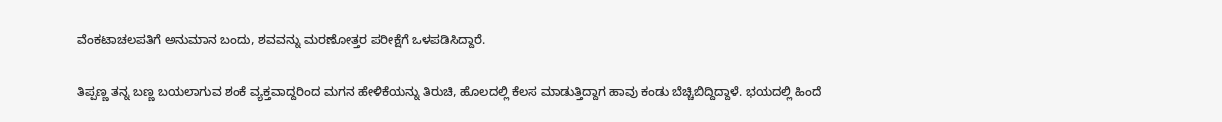ವೆಂಕಟಾಚಲಪತಿಗೆ ಅನುಮಾನ ಬಂದು, ಶವವನ್ನು ಮರಣೋತ್ತರ ಪರೀಕ್ಷೆಗೆ ಒಳಪಡಿಸಿದ್ದಾರೆ.

ತಿಪ್ಪಣ್ಣ ತನ್ನ ಬಣ್ಣ ಬಯಲಾಗುವ ಶಂಕೆ ವ್ಯಕ್ತವಾದ್ದರಿಂದ ಮಗನ ಹೇಳಿಕೆಯನ್ನು ತಿರುಚಿ, ಹೊಲದಲ್ಲಿ ಕೆಲಸ ಮಾಡುತ್ತಿದ್ದಾಗ ಹಾವು ಕಂಡು ಬೆಚ್ಚಿಬಿದ್ದಿದ್ದಾಳೆ. ಭಯದಲ್ಲಿ ಹಿಂದೆ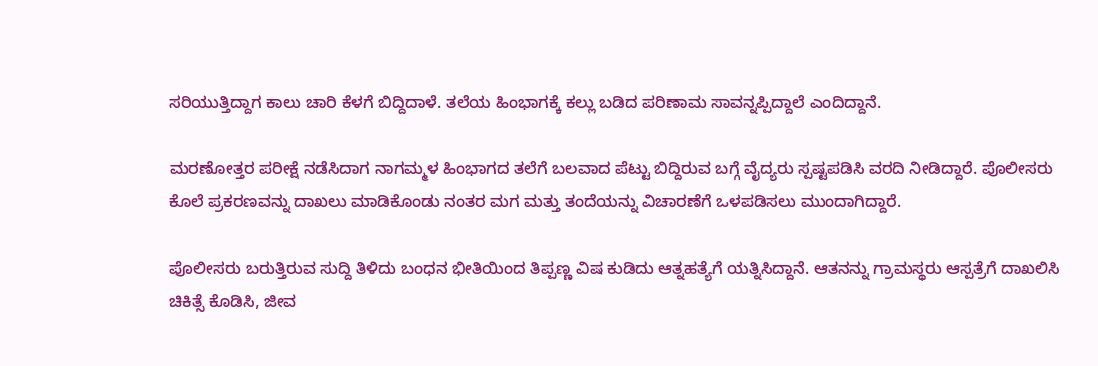ಸರಿಯುತ್ತಿದ್ದಾಗ ಕಾಲು ಚಾರಿ ಕೆಳಗೆ ಬಿದ್ದಿದಾಳೆ. ತಲೆಯ ಹಿಂಭಾಗಕ್ಕೆ ಕಲ್ಲು ಬಡಿದ ಪರಿಣಾಮ ಸಾವನ್ನಪ್ಪಿದ್ದಾಲೆ ಎಂದಿದ್ದಾನೆ.

ಮರಣೋತ್ತರ ಪರೀಕ್ಷೆ ನಡೆಸಿದಾಗ ನಾಗಮ್ಮಳ ಹಿಂಭಾಗದ ತಲೆಗೆ ಬಲವಾದ ಪೆಟ್ಟು ಬಿದ್ದಿರುವ ಬಗ್ಗೆ ವೈದ್ಯರು ಸ್ಪಷ್ಟಪಡಿಸಿ ವರದಿ ನೀಡಿದ್ದಾರೆ. ಪೊಲೀಸರು ಕೊಲೆ ಪ್ರಕರಣವನ್ನು ದಾಖಲು ಮಾಡಿಕೊಂಡು ನಂತರ ಮಗ ಮತ್ತು ತಂದೆಯನ್ನು ವಿಚಾರಣೆಗೆ ಒಳಪಡಿಸಲು ಮುಂದಾಗಿದ್ದಾರೆ.

ಪೊಲೀಸರು ಬರುತ್ತಿರುವ ಸುದ್ದಿ ತಿಳಿದು ಬಂಧನ ಭೀತಿಯಿಂದ ತಿಪ್ಪಣ್ಣ ವಿಷ ಕುಡಿದು ಆತ್ನಹತ್ಯೆಗೆ ಯತ್ನಿಸಿದ್ದಾನೆ. ಆತನನ್ನು ಗ್ರಾಮಸ್ಥರು ಆಸ್ಪತ್ರೆಗೆ ದಾಖಲಿಸಿ ಚಿಕಿತ್ಸೆ ಕೊಡಿಸಿ, ಜೀವ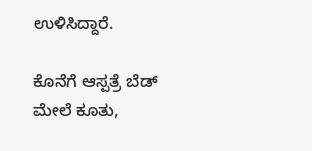ಉಳಿಸಿದ್ದಾರೆ.

ಕೊನೆಗೆ ಆಸ್ಪತ್ರೆ ಬೆಡ್ ಮೇಲೆ ಕೂತು,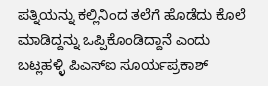ಪತ್ನಿಯನ್ನು ಕಲ್ಲಿನಿಂದ ತಲೆಗೆ ಹೊಡೆದು ಕೊಲೆ ಮಾಡಿದ್ದನ್ನು ಒಪ್ಪಿಕೊಂಡಿದ್ದಾನೆ ಎಂದು ಬಟ್ಲಹಳ್ಳಿ ಪಿಎಸ್‌ಐ ಸೂರ್ಯಪ್ರಕಾಶ್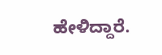ಹೇಳಿದ್ದಾರೆ.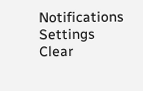Notifications
Settings
Clear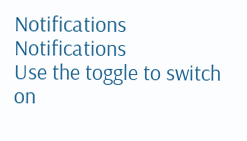Notifications
Notifications
Use the toggle to switch on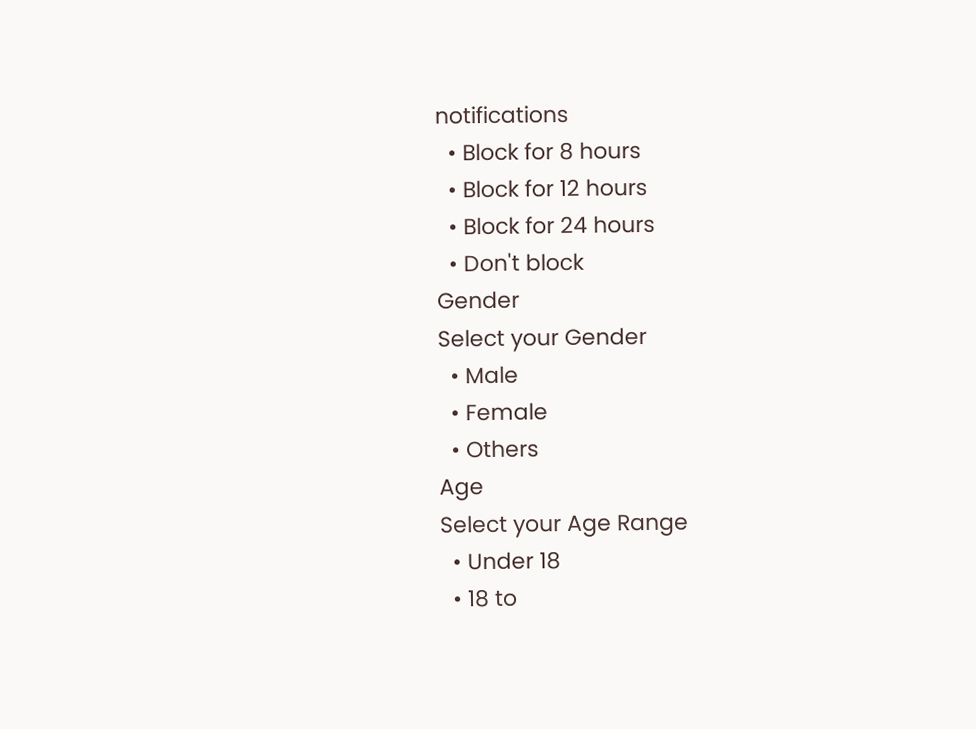notifications
  • Block for 8 hours
  • Block for 12 hours
  • Block for 24 hours
  • Don't block
Gender
Select your Gender
  • Male
  • Female
  • Others
Age
Select your Age Range
  • Under 18
  • 18 to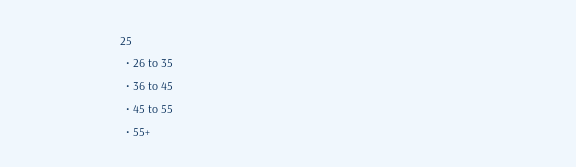25
  • 26 to 35
  • 36 to 45
  • 45 to 55
  • 55+